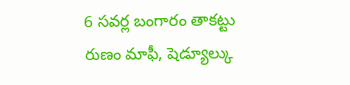6 సవర్ల బంగారం తాకట్టు రుణం మాఫీ, షెడ్యూల్కు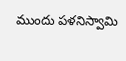ముందు పళనిస్వామి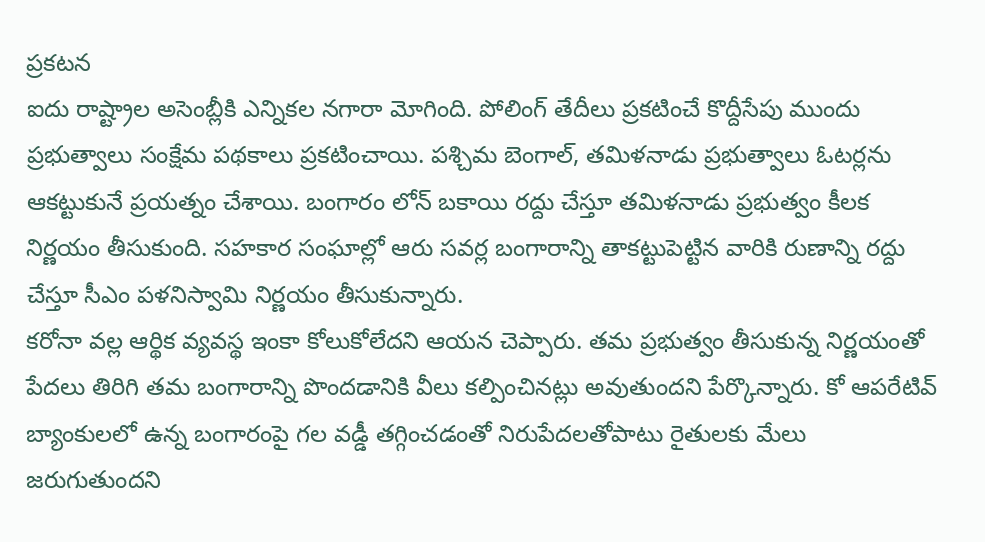ప్రకటన
ఐదు రాష్ట్రాల అసెంబ్లీకి ఎన్నికల నగారా మోగింది. పోలింగ్ తేదీలు ప్రకటించే కొద్దీసేపు ముందు ప్రభుత్వాలు సంక్షేమ పథకాలు ప్రకటించాయి. పశ్చిమ బెంగాల్, తమిళనాడు ప్రభుత్వాలు ఓటర్లను ఆకట్టుకునే ప్రయత్నం చేశాయి. బంగారం లోన్ బకాయి రద్దు చేస్తూ తమిళనాడు ప్రభుత్వం కీలక నిర్ణయం తీసుకుంది. సహకార సంఘాల్లో ఆరు సవర్ల బంగారాన్ని తాకట్టుపెట్టిన వారికి రుణాన్ని రద్దు చేస్తూ సీఎం పళనిస్వామి నిర్ణయం తీసుకున్నారు.
కరోనా వల్ల ఆర్థిక వ్యవస్థ ఇంకా కోలుకోలేదని ఆయన చెప్పారు. తమ ప్రభుత్వం తీసుకున్న నిర్ణయంతో పేదలు తిరిగి తమ బంగారాన్ని పొందడానికి వీలు కల్పించినట్లు అవుతుందని పేర్కొన్నారు. కో ఆపరేటివ్ బ్యాంకులలో ఉన్న బంగారంపై గల వడ్డీ తగ్గించడంతో నిరుపేదలతోపాటు రైతులకు మేలు జరుగుతుందని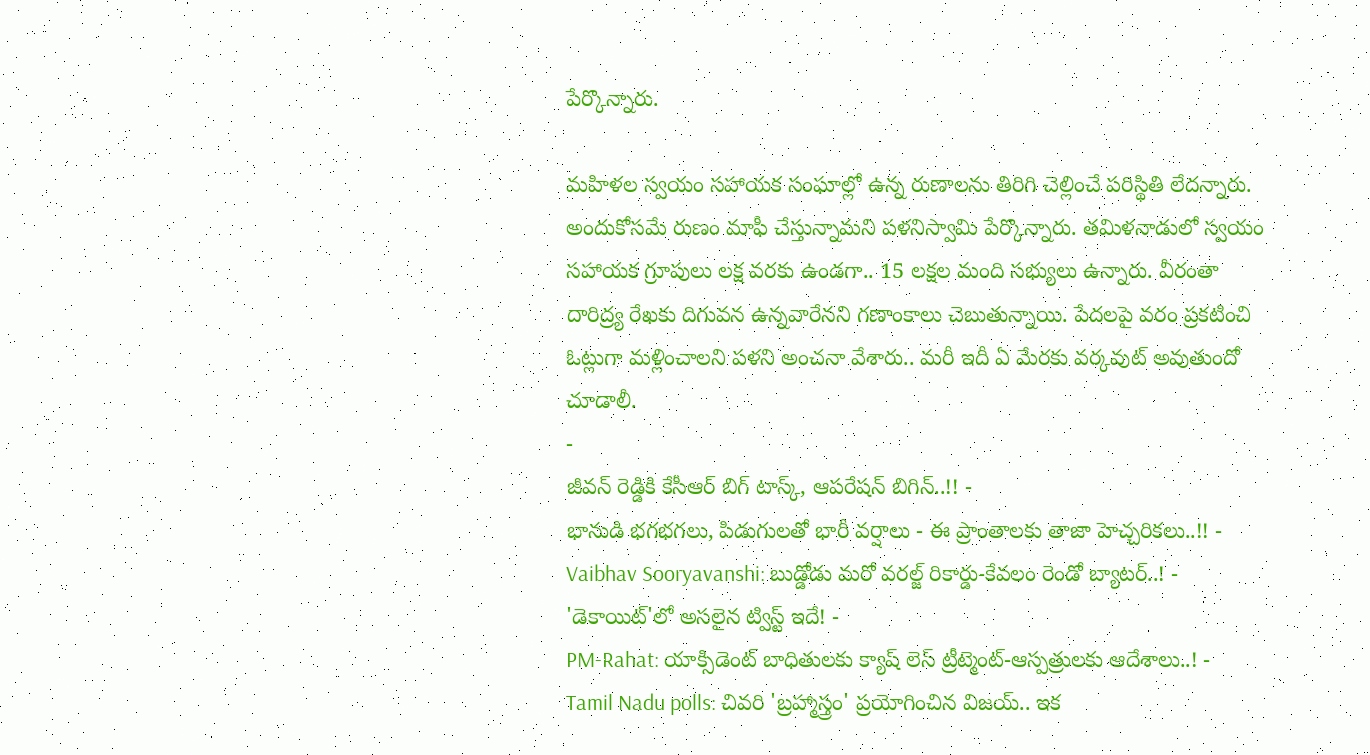పేర్కొన్నారు.

మహిళల స్వయం సహాయక సంఘాల్లో ఉన్న రుణాలను తిరిగి చెల్లించే పరిస్థితి లేదన్నారు. అందుకోసమే రుణం మాఫీ చేస్తున్నామని పళనిస్వామి పేర్కొన్నారు. తమిళనాడులో స్వయం సహాయక గ్రూపులు లక్ష వరకు ఉండగా.. 15 లక్షల మంది సభ్యులు ఉన్నారు. వీరంతా దారిద్ర్య రేఖకు దిగువన ఉన్నవారేనని గణాంకాలు చెబుతున్నాయి. పేదలపై వరం ప్రకటించి ఓట్లుగా మళ్లించాలని పళని అంచనా వేశారు.. మరీ ఇదీ ఏ మేరకు వర్కవుట్ అవుతుందో చూడాలీ.
-
జీవన్ రెడ్డికి కేసీఆర్ బిగ్ టాస్క్, ఆపరేషన్ బిగిన్..!! -
భానుడి భగభగలు, పిడుగులతో భారీ వర్షాలు - ఈ ప్రాంతాలకు తాజా హెచ్చరికలు..!! -
Vaibhav Sooryavanshi: బుడ్డోడు మరో వరల్జ్ రికార్డు-కేవలం రెండో బ్యాటర్..! -
'డెకాయిట్'లో అసలైన ట్విస్ట్ ఇదే! -
PM-Rahat: యాక్సిడెంట్ బాధితులకు క్యాష్ లెస్ ట్రీట్మెంట్-ఆస్పత్రులకు ఆదేశాలు..! -
Tamil Nadu polls: చివరి 'బ్రహ్మాస్త్రం' ప్రయోగించిన విజయ్.. ఇక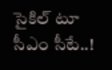సైకిల్ టూ సీఎం సీటే..!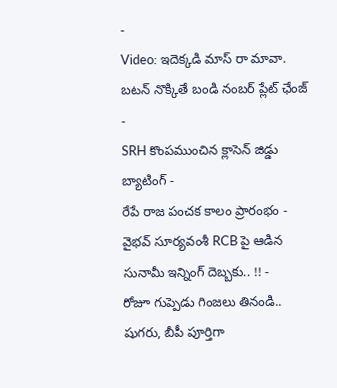-
Video: ఇదెక్కడి మాస్ రా మావా. బటన్ నొక్కితే బండి నంబర్ ప్లేట్ ఛేంజ్ -
SRH కొంపముంచిన క్లాసెన్ జిడ్డు బ్యాటింగ్ -
రేపే రాజ పంచక కాలం ప్రారంభం -
వైభవ్ సూర్యవంశీ RCB పై ఆడిన సునామీ ఇన్నింగ్ దెబ్బకు.. !! -
రోజూ గుప్పెడు గింజలు తినండి.. షుగరు, బీపీ పూర్తిగా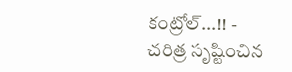కంట్రోల్...!! -
చరిత్ర సృష్టించిన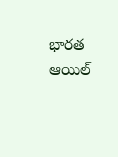భారత ఆయిల్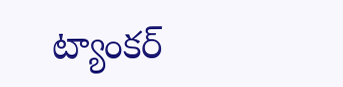ట్యాంకర్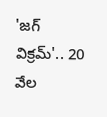'జగ్ విక్రమ్'.. 20 వేల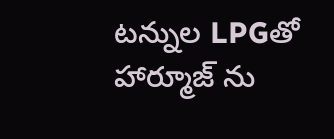టన్నుల LPGతో హార్మూజ్ ను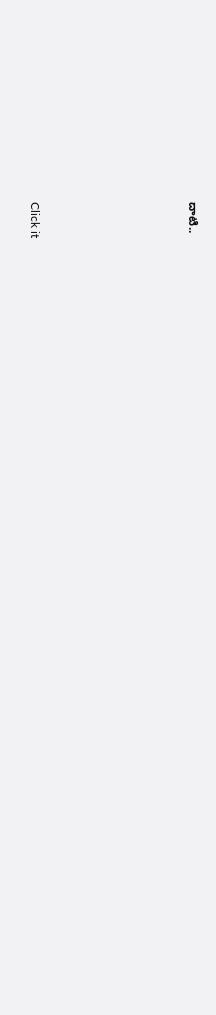దాటి..











Click it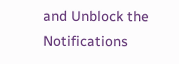and Unblock the Notifications